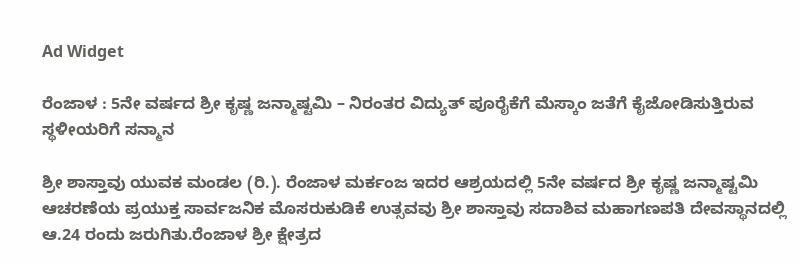Ad Widget

ರೆಂಜಾಳ : 5ನೇ ವರ್ಷದ ಶ್ರೀ ಕೃಷ್ಣ ಜನ್ಮಾಷ್ಟಮಿ – ನಿರಂತರ ವಿದ್ಯುತ್ ಪೂರೈಕೆಗೆ ಮೆಸ್ಕಾಂ ಜತೆಗೆ ಕೈಜೋಡಿಸುತ್ತಿರುವ ಸ್ಥಳೀಯರಿಗೆ ಸನ್ಮಾನ

ಶ್ರೀ ಶಾಸ್ತಾವು ಯುವಕ ಮಂಡಲ (ರಿ.). ರೆಂಜಾಳ ಮರ್ಕಂಜ ಇದರ ಆಶ್ರಯದಲ್ಲಿ 5ನೇ ವರ್ಷದ ಶ್ರೀ ಕೃಷ್ಣ ಜನ್ಮಾಷ್ಟಮಿ ಆಚರಣೆಯ ಪ್ರಯುಕ್ತ ಸಾರ್ವಜನಿಕ ಮೊಸರುಕುಡಿಕೆ ಉತ್ಸವವು ಶ್ರೀ ಶಾಸ್ತಾವು ಸದಾಶಿವ ಮಹಾಗಣಪತಿ ದೇವಸ್ಥಾನದಲ್ಲಿ ಆ.24 ರಂದು ಜರುಗಿತು.ರೆಂಜಾಳ ಶ್ರೀ ಕ್ಷೇತ್ರದ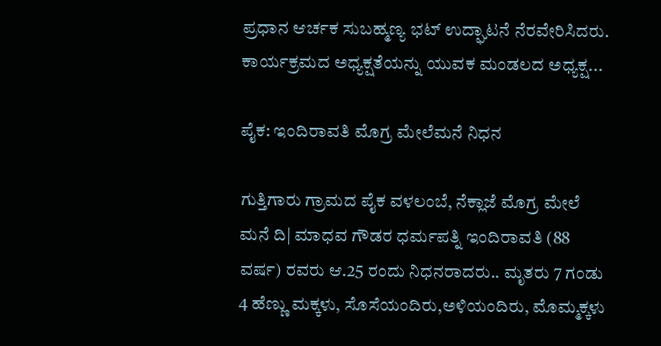ಪ್ರಧಾನ ಆರ್ಚಕ ಸುಬಹ್ಮಣ್ಯ ಭಟ್ ಉದ್ಘಾಟನೆ ನೆರವೇರಿಸಿದರು. ಕಾರ್ಯಕ್ರಮದ ಅಧ್ಯಕ್ಷತೆಯನ್ನು ಯುವಕ ಮಂಡಲದ ಅಧ್ಯಕ್ಷ...

ಪೈಕ: ಇಂದಿರಾವತಿ ಮೊಗ್ರ ಮೇಲೆಮನೆ ನಿಧನ

ಗುತ್ತಿಗಾರು ಗ್ರಾಮದ ಪೈಕ ವಳಲಂಬೆ, ನೆಕ್ಲಾಜೆ ಮೊಗ್ರ ಮೇಲೆ ಮನೆ ದಿ| ಮಾಧವ ಗೌಡರ ಧರ್ಮಪತ್ನಿ ಇಂದಿರಾವತಿ (88 ವರ್ಷ) ರವರು ಆ.25 ರಂದು ನಿಧನರಾದರು.. ಮೃತರು 7 ಗಂಡು 4 ಹೆಣ್ಣು ಮಕ್ಕಳು, ಸೊಸೆಯಂದಿರು,ಅಳಿಯಂದಿರು, ಮೊಮ್ಮಕ್ಕಳು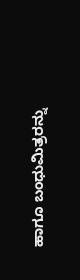ಹಾಗೂ ಬಂಧುಮಿತ್ರರನ್ನು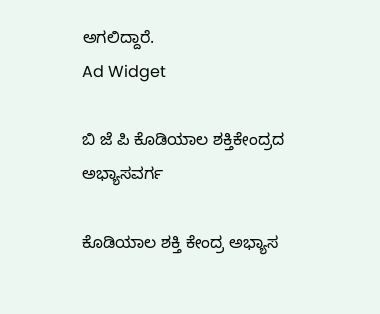ಅಗಲಿದ್ದಾರೆ.
Ad Widget

ಬಿ ಜೆ ಪಿ ಕೊಡಿಯಾಲ ಶಕ್ತಿಕೇಂದ್ರದ ಅಭ್ಯಾಸವರ್ಗ

ಕೊಡಿಯಾಲ ಶಕ್ತಿ ಕೇಂದ್ರ ಅಭ್ಯಾಸ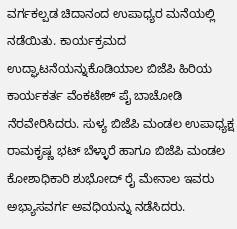ವರ್ಗಕಲ್ಪಡ ಚಿದಾನಂದ ಉಪಾಧ್ಯರ ಮನೆಯಲ್ಲಿ ನಡೆಯಿತು. ಕಾರ್ಯಕ್ರಮದ ಉದ್ಘಾಟನೆಯನ್ನುಕೊಡಿಯಾಲ ಬಿಜೆಪಿ ಹಿರಿಯ ಕಾರ್ಯಕರ್ತ ವೆಂಕಟೇಶ್ ಪೈ ಬಾಚೋಡಿ ನೆರವೇರಿಸಿದರು. ಸುಳ್ಯ ಬಿಜೆಪಿ ಮಂಡಲ ಉಪಾಧ್ಯಕ್ಷ ರಾಮಕೃಷ್ಣ ಭಟ್ ಬೆಳ್ಳಾರೆ ಹಾಗೂ ಬಿಜೆಪಿ ಮಂಡಲ ಕೋಶಾಧಿಕಾರಿ ಶುಭೋದ್ ರೈ ಮೇನಾಲ ಇವರು ಅಭ್ಯಾಸವರ್ಗ ಅವಧಿಯನ್ನು ನಡೆಸಿದರು.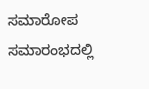ಸಮಾರೋಪ ಸಮಾರಂಭದಲ್ಲಿ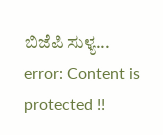ಬಿಜೆಪಿ ಸುಳ್ಯ...
error: Content is protected !!